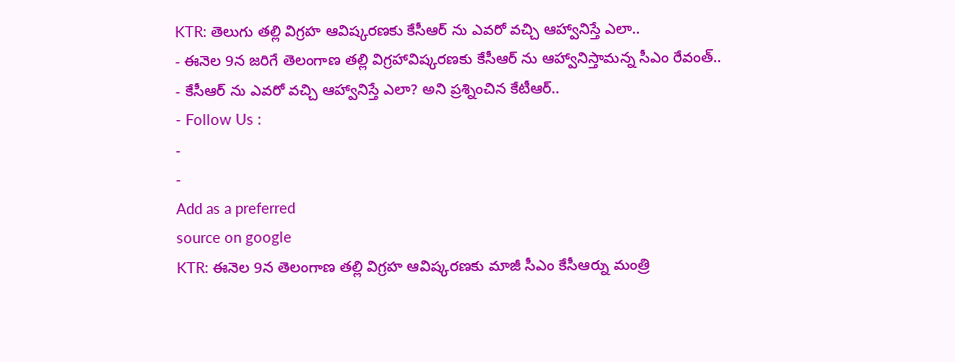KTR: తెలుగు తల్లి విగ్రహ ఆవిష్కరణకు కేసీఆర్ ను ఎవరో వచ్చి ఆహ్వానిస్తే ఎలా..
- ఈనెల 9న జరిగే తెలంగాణ తల్లి విగ్రహావిష్కరణకు కేసీఆర్ ను ఆహ్వానిస్తామన్న సీఎం రేవంత్..
- కేసీఆర్ ను ఎవరో వచ్చి ఆహ్వానిస్తే ఎలా? అని ప్రశ్నించిన కేటీఆర్..
- Follow Us :
-
-
Add as a preferred
source on google
KTR: ఈనెల 9న తెలంగాణ తల్లి విగ్రహ ఆవిష్కరణకు మాజీ సీఎం కేసీఆర్ను మంత్రి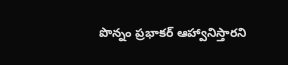పొన్నం ప్రభాకర్ ఆహ్వానిస్తారని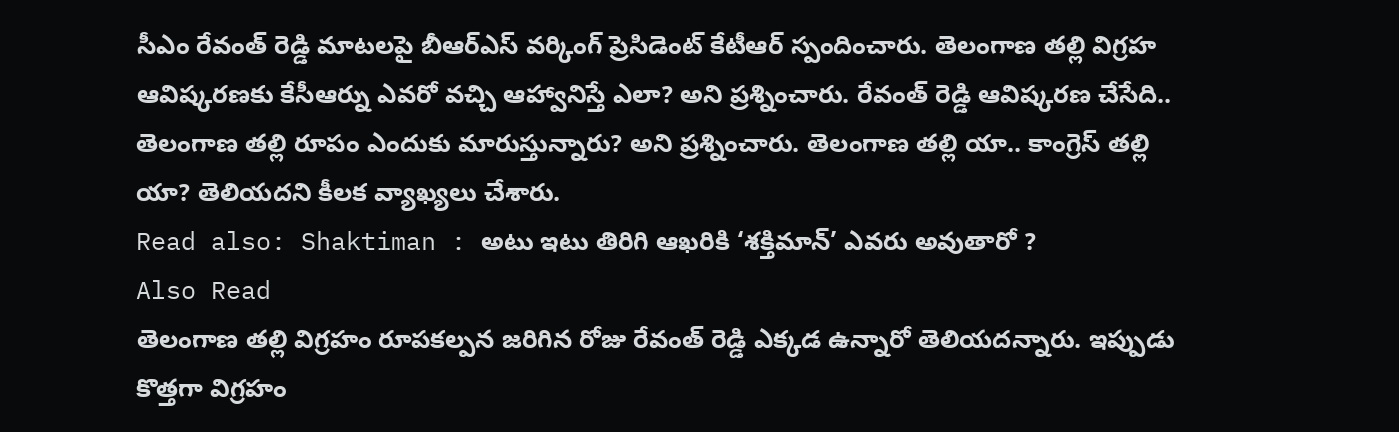సీఎం రేవంత్ రెడ్డి మాటలపై బీఆర్ఎస్ వర్కింగ్ ప్రెసిడెంట్ కేటీఆర్ స్పందించారు. తెలంగాణ తల్లి విగ్రహ ఆవిష్కరణకు కేసీఆర్ను ఎవరో వచ్చి ఆహ్వానిస్తే ఎలా? అని ప్రశ్నించారు. రేవంత్ రెడ్డి ఆవిష్కరణ చేసేది.. తెలంగాణ తల్లి రూపం ఎందుకు మారుస్తున్నారు? అని ప్రశ్నించారు. తెలంగాణ తల్లి యా.. కాంగ్రెస్ తల్లి యా? తెలియదని కీలక వ్యాఖ్యలు చేశారు.
Read also: Shaktiman : అటు ఇటు తిరిగి ఆఖరికి ‘శక్తిమాన్’ ఎవరు అవుతారో ?
Also Read
తెలంగాణ తల్లి విగ్రహం రూపకల్పన జరిగిన రోజు రేవంత్ రెడ్డి ఎక్కడ ఉన్నారో తెలియదన్నారు. ఇప్పుడు కొత్తగా విగ్రహం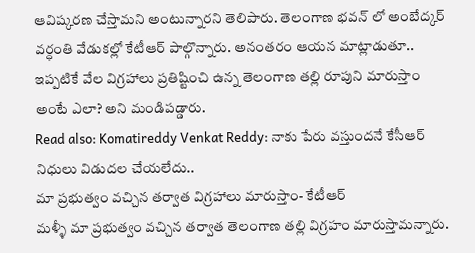ఆవిష్కరణ చేస్తామని అంటున్నారని తెలిపారు. తెలంగాణ భవన్ లో అంబేద్కర్ వర్ధంతి వేడుకల్లో కేటీఆర్ పాల్గొన్నారు. అనంతరం ఆయన మాట్లాడుతూ.. ఇప్పటికే వేల విగ్రహాలు ప్రతిష్టించి ఉన్న తెలంగాణ తల్లి రూపుని మారుస్తాం అంటే ఎలా? అని మండిపడ్డారు.
Read also: Komatireddy Venkat Reddy: నాకు పేరు వస్తుందనే కేసీఆర్ నిధులు విడుదల చేయలేదు..
మా ప్రభుత్వం వచ్చిన తర్వాత విగ్రహాలు మారుస్తాం- కేటీఆర్
మళ్ళీ మా ప్రభుత్వం వచ్చిన తర్వాత తెలంగాణ తల్లి విగ్రహం మారుస్తామన్నారు.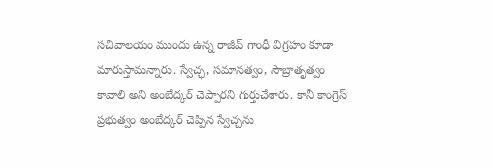సచివాలయం ముందు ఉన్న రాజీవ్ గాంధీ విగ్రహం కూడా మారుస్తామన్నారు. స్వేచ్ఛ, సమానత్వం, సౌబ్రాతృత్వం కావాలి అని అంబేద్కర్ చెప్పారని గుర్తుచేశారు. కానీ కాంగ్రెస్ ప్రభుత్వం అంబేద్కర్ చెప్పిన స్వేచ్చను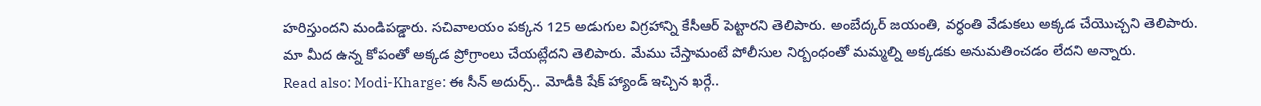హరిస్తుందని మండిపడ్డారు. సచివాలయం పక్కన 125 అడుగుల విగ్రహాన్ని కేసీఆర్ పెట్టారని తెలిపారు. అంబేద్కర్ జయంతి, వర్ధంతి వేడుకలు అక్కడ చేయొచ్చని తెలిపారు. మా మీద ఉన్న కోపంతో అక్కడ ప్రోగ్రాంలు చేయట్లేదని తెలిపారు. మేము చేస్తామంటే పోలీసుల నిర్బంధంతో మమ్మల్ని అక్కడకు అనుమతించడం లేదని అన్నారు.
Read also: Modi-Kharge: ఈ సీన్ అదుర్స్.. మోడీకి షేక్ హ్యాండ్ ఇచ్చిన ఖర్గే..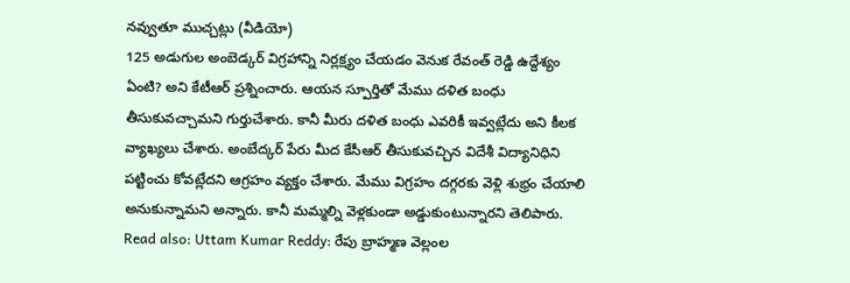నవ్వుతూ ముచ్చట్లు (వీడియో)
125 అడుగుల అంబెడ్కర్ విగ్రహాన్ని నిర్లక్ష్యం చేయడం వెనుక రేవంత్ రెడ్డి ఉద్దేశ్యం ఏంటి? అని కేటీఆర్ ప్రశ్నించారు. ఆయన స్పూర్తితో మేము దళిత బంధు తీసుకువచ్చామని గుర్తుచేశారు. కానీ మీరు దళిత బంధు ఎవరికీ ఇవ్వట్లేదు అని కీలక వ్యాఖ్యలు చేశారు. అంబేద్కర్ పేరు మీద కేసీఆర్ తీసుకువచ్చిన విదేశీ విద్యానిధిని పట్టించు కోవట్లేదని ఆగ్రహం వ్యక్తం చేశారు. మేము విగ్రహం దగ్గరకు వెళ్లి శుభ్రం చేయాలి అనుకున్నామని అన్నారు. కానీ మమ్మల్ని వెళ్లకుండా అడ్డుకుంటున్నారని తెలిపారు.
Read also: Uttam Kumar Reddy: రేపు బ్రాహ్మణ వెల్లంల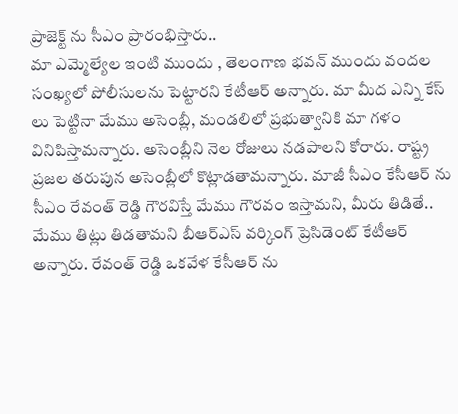ప్రాజెక్ట్ ను సీఎం ప్రారంభిస్తారు..
మా ఎమ్మెల్యేల ఇంటి ముందు , తెలంగాణ భవన్ ముందు వందల సంఖ్యలో పోలీసులను పెట్టారని కేటీఆర్ అన్నారు. మా మీద ఎన్ని కేస్ లు పెట్టినా మేము అసెంబ్లీ, మండలిలో ప్రభుత్వానికి మా గళం వినిపిస్తామన్నారు. అసెంబ్లీని నెల రోజులు నడపాలని కోరారు. రాష్ట్ర ప్రజల తరుపున అసెంబ్లీలో కొట్లాడతామన్నారు. మాజీ సీఎం కేసీఆర్ ను సీఎం రేవంత్ రెడ్డి గౌరవిస్తే మేము గౌరవం ఇస్తామని, మీరు తిడితే.. మేము తిట్లు తిడతామని బీఆర్ఎస్ వర్కింగ్ ప్రెసిడెంట్ కేటీఆర్ అన్నారు. రేవంత్ రెడ్డి ఒకవేళ కేసీఆర్ ను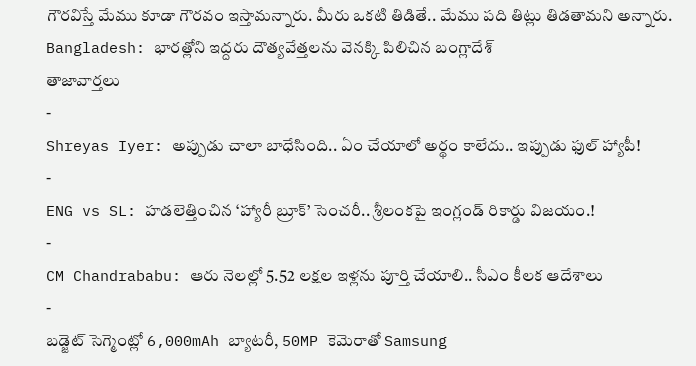గౌరవిస్తే మేము కూడా గౌరవం ఇస్తామన్నారు. మీరు ఒకటి తిడితే.. మేము పది తిట్లు తిడతామని అన్నారు.
Bangladesh: భారత్లోని ఇద్దరు దౌత్యవేత్తలను వెనక్కి పిలిచిన బంగ్లాదేశ్
తాజావార్తలు
-
Shreyas Iyer: అప్పుడు చాలా బాధేసింది.. ఏం చేయాలో అర్థం కాలేదు.. ఇప్పుడు ఫుల్ హ్యాపీ!
-
ENG vs SL: హడలెత్తించిన ‘హ్యారీ బ్రూక్’ సెంచరీ.. శ్రీలంకపై ఇంగ్లండ్ రికార్డు విజయం.!
-
CM Chandrababu: ఆరు నెలల్లో 5.52 లక్షల ఇళ్లను పూర్తి చేయాలి.. సీఎం కీలక ఆదేశాలు
-
బడ్జెట్ సెగ్మెంట్లో 6,000mAh బ్యాటరీ, 50MP కెమెరాతో Samsung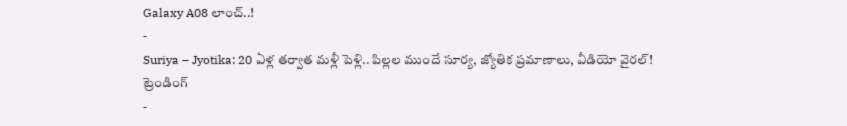Galaxy A08 లాంచ్..!
-
Suriya – Jyotika: 20 ఏళ్ల తర్వాత మళ్లీ పెళ్లి.. పిల్లల ముందే సూర్య, జ్యోతిక ప్రమాణాలు, వీడియో వైరల్!
ట్రెండింగ్
-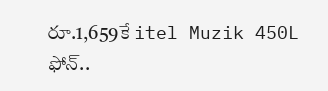రూ.1,659కే itel Muzik 450L ఫోన్..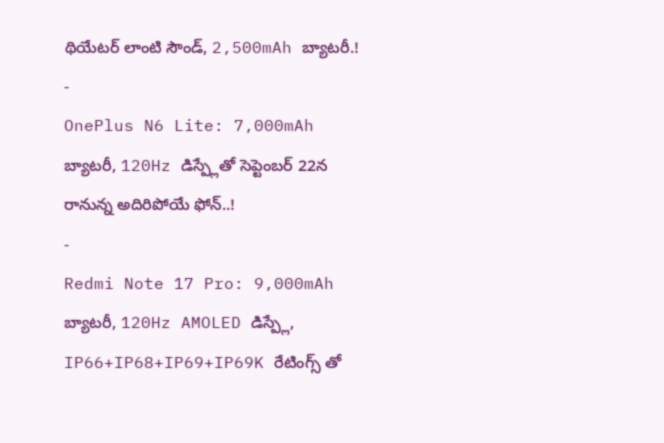థియేటర్ లాంటి సౌండ్, 2,500mAh బ్యాటరీ.!
-
OnePlus N6 Lite: 7,000mAh బ్యాటరీ, 120Hz డిస్ప్లేతో సెప్టెంబర్ 22న రానున్న అదిరిపోయే ఫోన్..!
-
Redmi Note 17 Pro: 9,000mAh బ్యాటరీ, 120Hz AMOLED డిస్ప్లే, IP66+IP68+IP69+IP69K రేటింగ్స్ తో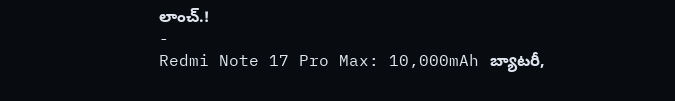లాంచ్.!
-
Redmi Note 17 Pro Max: 10,000mAh బ్యాటరీ,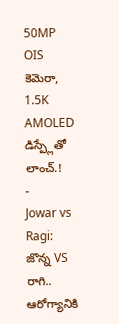50MP OIS కెమెరా, 1.5K AMOLED డిస్ప్లేతో లాంచ్.!
-
Jowar vs Ragi: జొన్న VS రాగి.. ఆరోగ్యానికి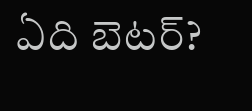ఏది బెటర్?